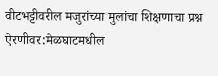वीटभट्टीवरील मजुरांच्या मुलांचा शिक्षणाचा प्रश्न ऐरणीवर:मेळघाटमधील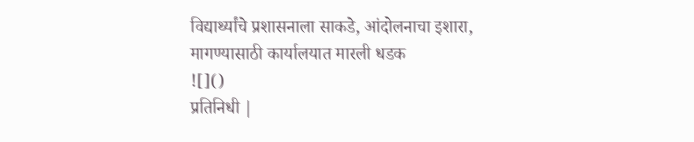विद्यार्थ्यांचे प्रशासनाला साकडे, आंदोलनाचा इशारा, मागण्यासाठी कार्यालयात मारली धडक
![]()
प्रतिनिधी |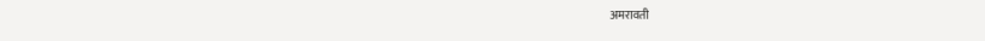अमरावती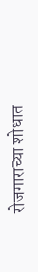रोजगाराच्या शोधात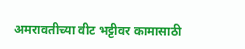अमरावतीच्या वीट भट्टीवर कामासाठी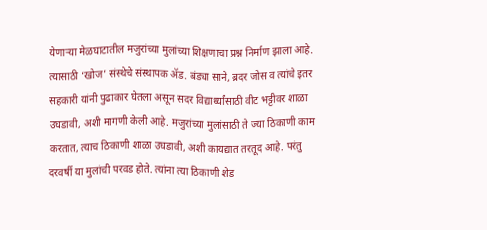येणाऱ्या मेळघाटातील मजुरांच्या मुलांच्या शिक्षणाचा प्रश्न निर्माण झाला आहे. त्यासाठी ‘खोज’ संस्थेचे संस्थापक ॲड. बंड्या साने, ब्रदर जोस व त्यांचे इतर सहकारी यांनी पुढाकार घेतला असून सदर विद्यार्थ्यांसाठी वीट भट्टीवर शाळा उघडावी, अशी मागणी केली आहे. मजुरांच्या मुलांसाठी ते ज्या ठिकाणी काम करतात, त्याच ठिकाणी शाळा उघडावी, अशी कायद्यात तरतूद आहे. परंतु दरवर्षी या मुलांची परवड होते. त्यांना त्या ठिकाणी शेड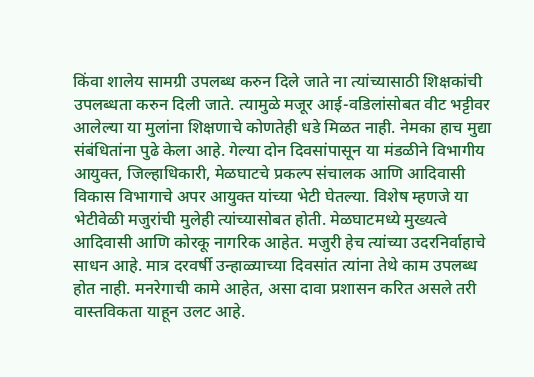किंवा शालेय सामग्री उपलब्ध करुन दिले जाते ना त्यांच्यासाठी शिक्षकांची उपलब्धता करुन दिली जाते. त्यामुळे मजूर आई-वडिलांसोबत वीट भट्टीवर आलेल्या या मुलांना शिक्षणाचे कोणतेही धडे मिळत नाही. नेमका हाच मुद्या संबंधितांना पुढे केला आहे. गेल्या दोन दिवसांपासून या मंडळीने विभागीय आयुक्त, जिल्हाधिकारी, मेळघाटचे प्रकल्प संचालक आणि आदिवासी विकास विभागाचे अपर आयुक्त यांच्या भेटी घेतल्या. विशेष म्हणजे या भेटीवेळी मजुरांची मुलेही त्यांच्यासोबत होती. मेळघाटमध्ये मुख्यत्वे आदिवासी आणि कोरकू नागरिक आहेत. मजुरी हेच त्यांच्या उदरनिर्वाहाचे साधन आहे. मात्र दरवर्षी उन्हाळ्याच्या दिवसांत त्यांना तेथे काम उपलब्ध होत नाही. मनरेगाची कामे आहेत, असा दावा प्रशासन करित असले तरी वास्तविकता याहून उलट आहे.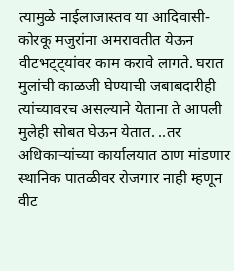त्यामुळे नाईलाजास्तव या आदिवासी-कोरकू मजुरांना अमरावतीत येऊन वीटभट्ट्यांवर काम करावे लागते. घरात मुलांची काळजी घेण्याची जबाबदारीही त्यांच्यावरच असल्याने येताना ते आपली मुलेही सोबत घेऊन येतात. ..तर अधिकाऱ्यांच्या कार्यालयात ठाण मांडणार स्थानिक पातळीवर रोजगार नाही म्हणून वीट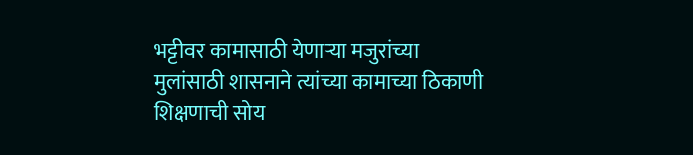भट्टीवर कामासाठी येणाऱ्या मजुरांच्या मुलांसाठी शासनाने त्यांच्या कामाच्या ठिकाणी शिक्षणाची सोय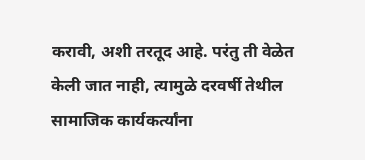करावी, अशी तरतूद आहे. परंतु ती वेळेत केली जात नाही, त्यामुळे दरवर्षी तेथील सामाजिक कार्यकर्त्यांना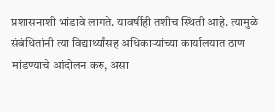प्रशासनाशी भांडावे लागते. यावर्षीही तशीच स्थिती आहे. त्यामुळे संबंधितांनी त्या विद्यार्थ्यांसह अधिकाऱ्यांच्या कार्यालयात ठाण मांडण्याचे आंदोलन करु, असा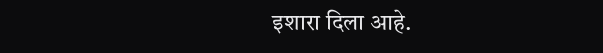इशारा दिला आहे.